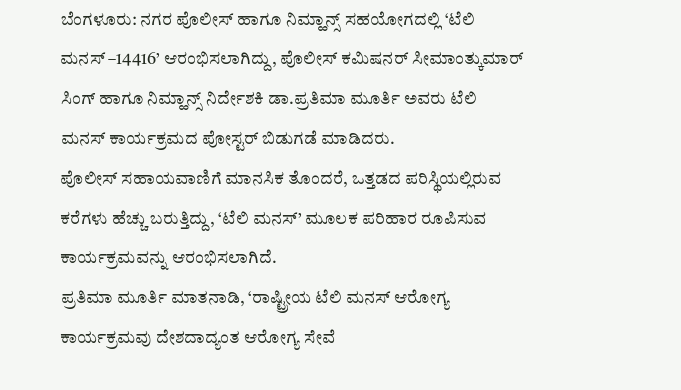ಬೆಂಗಳೂರು: ನಗರ ಪೊಲೀಸ್ ಹಾಗೂ ನಿಮ್ಹಾನ್ಸ್ ಸಹಯೋಗದಲ್ಲಿ ‘ಟೆಲಿ ಮನಸ್ –14416’ ಆರಂಭಿಸಲಾಗಿದ್ದು, ಪೊಲೀಸ್ ಕಮಿಷನರ್ ಸೀಮಾಂತ್ಕುಮಾರ್ ಸಿಂಗ್ ಹಾಗೂ ನಿಮ್ಹಾನ್ಸ್ ನಿರ್ದೇಶಕಿ ಡಾ.ಪ್ರತಿಮಾ ಮೂರ್ತಿ ಅವರು ಟೆಲಿ ಮನಸ್ ಕಾರ್ಯಕ್ರಮದ ಪೋಸ್ಟರ್ ಬಿಡುಗಡೆ ಮಾಡಿದರು.
ಪೊಲೀಸ್ ಸಹಾಯವಾಣಿಗೆ ಮಾನಸಿಕ ತೊಂದರೆ, ಒತ್ತಡದ ಪರಿಸ್ಥಿಯಲ್ಲಿರುವ ಕರೆಗಳು ಹೆಚ್ಚು ಬರುತ್ತಿದ್ದು, ‘ಟೆಲಿ ಮನಸ್’ ಮೂಲಕ ಪರಿಹಾರ ರೂಪಿಸುವ ಕಾರ್ಯಕ್ರಮವನ್ನು ಆರಂಭಿಸಲಾಗಿದೆ.
ಪ್ರತಿಮಾ ಮೂರ್ತಿ ಮಾತನಾಡಿ, ‘ರಾಷ್ಟ್ರೀಯ ಟೆಲಿ ಮನಸ್ ಆರೋಗ್ಯ ಕಾರ್ಯಕ್ರಮವು ದೇಶದಾದ್ಯಂತ ಆರೋಗ್ಯ ಸೇವೆ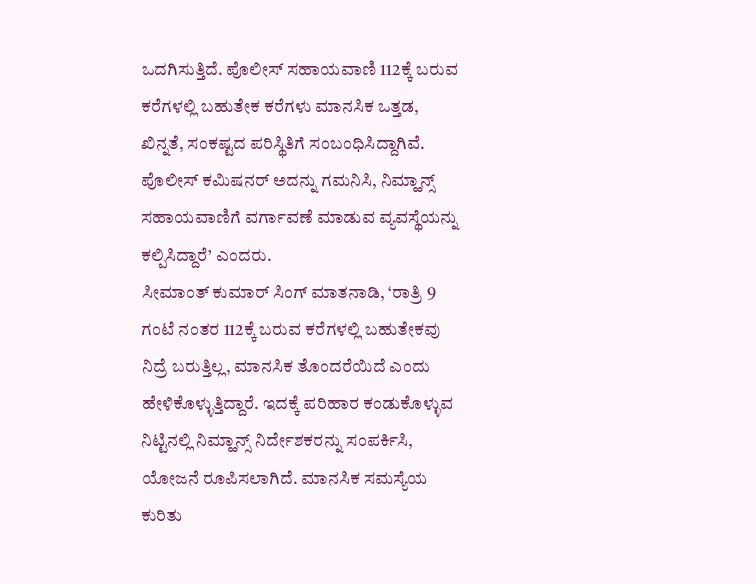ಒದಗಿಸುತ್ತಿದೆ. ಪೊಲೀಸ್ ಸಹಾಯವಾಣಿ 112ಕ್ಕೆ ಬರುವ ಕರೆಗಳಲ್ಲಿ ಬಹುತೇಕ ಕರೆಗಳು ಮಾನಸಿಕ ಒತ್ತಡ, ಖಿನ್ನತೆ, ಸಂಕಷ್ಟದ ಪರಿಸ್ಥಿತಿಗೆ ಸಂಬಂಧಿಸಿದ್ದಾಗಿವೆ. ಪೊಲೀಸ್ ಕಮಿಷನರ್ ಅದನ್ನು ಗಮನಿಸಿ, ನಿಮ್ಹಾನ್ಸ್ ಸಹಾಯವಾಣಿಗೆ ವರ್ಗಾವಣೆ ಮಾಡುವ ವ್ಯವಸ್ಥೆಯನ್ನು ಕಲ್ಪಿಸಿದ್ದಾರೆ’ ಎಂದರು.
ಸೀಮಾಂತ್ ಕುಮಾರ್ ಸಿಂಗ್ ಮಾತನಾಡಿ, ‘ರಾತ್ರಿ 9 ಗಂಟೆ ನಂತರ 112ಕ್ಕೆ ಬರುವ ಕರೆಗಳಲ್ಲಿ ಬಹುತೇಕವು ನಿದ್ರೆ ಬರುತ್ತಿಲ್ಲ, ಮಾನಸಿಕ ತೊಂದರೆಯಿದೆ ಎಂದು ಹೇಳಿಕೊಳ್ಳುತ್ತಿದ್ದಾರೆ. ಇದಕ್ಕೆ ಪರಿಹಾರ ಕಂಡುಕೊಳ್ಳುವ ನಿಟ್ಟಿನಲ್ಲಿ ನಿಮ್ಹಾನ್ಸ್ ನಿರ್ದೇಶಕರನ್ನು ಸಂಪರ್ಕಿಸಿ, ಯೋಜನೆ ರೂಪಿಸಲಾಗಿದೆ. ಮಾನಸಿಕ ಸಮಸ್ಯೆಯ ಕುರಿತು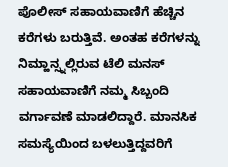ಪೊಲೀಸ್ ಸಹಾಯವಾಣಿಗೆ ಹೆಚ್ಚಿನ ಕರೆಗಳು ಬರುತ್ತಿವೆ. ಅಂತಹ ಕರೆಗಳನ್ನು ನಿಮ್ಹಾನ್ಸ್ನಲ್ಲಿರುವ ಟೆಲಿ ಮನಸ್ ಸಹಾಯವಾಣಿಗೆ ನಮ್ಮ ಸಿಬ್ಬಂದಿ ವರ್ಗಾವಣೆ ಮಾಡಲಿದ್ದಾರೆ. ಮಾನಸಿಕ ಸಮಸ್ಯೆಯಿಂದ ಬಳಲುತ್ತಿದ್ದವರಿಗೆ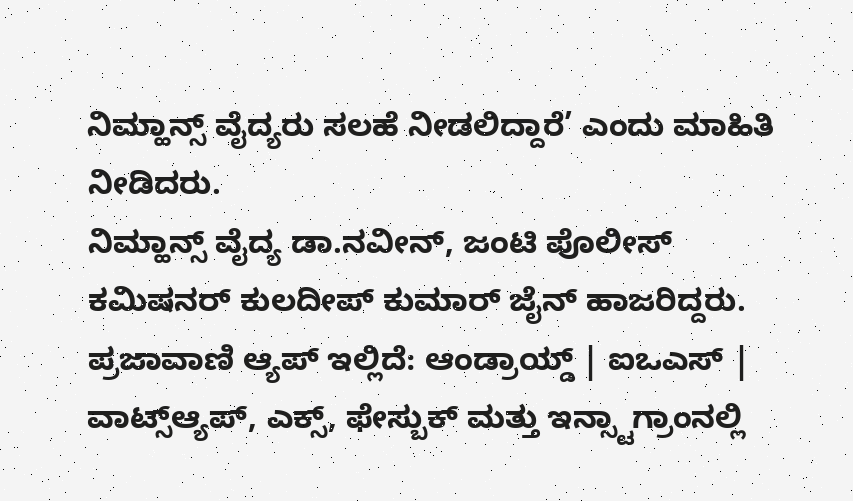ನಿಮ್ಹಾನ್ಸ್ ವೈದ್ಯರು ಸಲಹೆ ನೀಡಲಿದ್ದಾರೆ’ ಎಂದು ಮಾಹಿತಿ ನೀಡಿದರು.
ನಿಮ್ಹಾನ್ಸ್ ವೈದ್ಯ ಡಾ.ನವೀನ್, ಜಂಟಿ ಪೊಲೀಸ್ ಕಮಿಷನರ್ ಕುಲದೀಪ್ ಕುಮಾರ್ ಜೈನ್ ಹಾಜರಿದ್ದರು.
ಪ್ರಜಾವಾಣಿ ಆ್ಯಪ್ ಇಲ್ಲಿದೆ: ಆಂಡ್ರಾಯ್ಡ್ | ಐಒಎಸ್ | ವಾಟ್ಸ್ಆ್ಯಪ್, ಎಕ್ಸ್, ಫೇಸ್ಬುಕ್ ಮತ್ತು ಇನ್ಸ್ಟಾಗ್ರಾಂನಲ್ಲಿ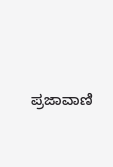ಪ್ರಜಾವಾಣಿ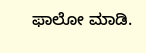ಫಾಲೋ ಮಾಡಿ.